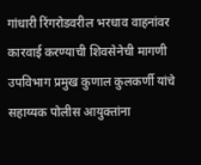गांधारी रिंगरोडवरील भरधाव वाहनांवर कारवाई करण्याची शिवसेनेची मागणी
उपविभाग प्रमुख कुणाल कुलकर्णी यांचे सहाय्यक पोलीस आयुक्तांना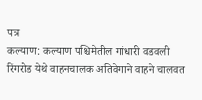पत्र
कल्याण: कल्याण पश्चिमेतील गांधारी वडवली रिंगरोड येथे वाहनचालक अतिवेगाने वाहने चालवत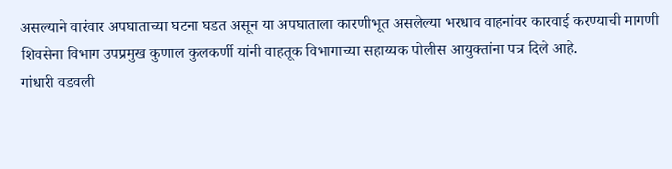असल्याने वारंवार अपघाताच्या घटना घडत असून या अपघाताला कारणीभूत असलेल्या भरधाव वाहनांवर कारवाई करण्याची मागणी शिवसेना विभाग उपप्रमुख कुणाल कुलकर्णी यांनी वाहतूक विभागाच्या सहाय्यक पोलीस आयुक्तांना पत्र दिले आहे.
गांधारी वडवली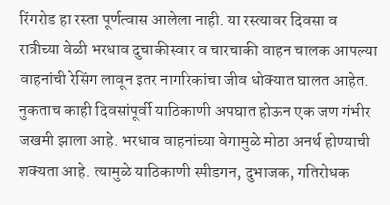रिंगरोड हा रस्ता पूर्णत्वास आलेला नाही. या रस्त्यावर दिवसा व रात्रीच्या वेळी भरधाव दुचाकीस्वार व चारचाकी वाहन चालक आपल्या वाहनांची रेसिंग लावून इतर नागरिकांचा जीव धोक्यात घालत आहेत. नुकताच काही दिवसांपूर्वी याठिकाणी अपघात होऊन एक जण गंभीर जखमी झाला आहे. भरधाव वाहनांच्या वेगामुळे मोठा अनर्थ होण्याची शक्यता आहे. त्यामुळे याठिकाणी स्पीडगन, दुभाजक, गतिरोधक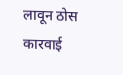लावून ठोस कारवाई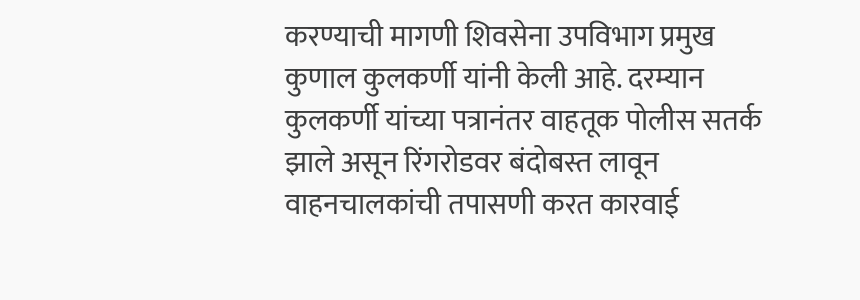करण्याची मागणी शिवसेना उपविभाग प्रमुख कुणाल कुलकर्णी यांनी केली आहे. दरम्यान कुलकर्णी यांच्या पत्रानंतर वाहतूक पोलीस सतर्क झाले असून रिंगरोडवर बंदोबस्त लावून वाहनचालकांची तपासणी करत कारवाई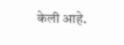केली आहे.